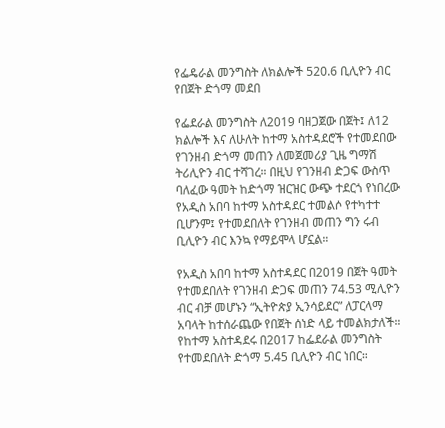የፌዴራል መንግስት ለክልሎች 520.6 ቢሊዮን ብር የበጀት ድጎማ መደበ

የፌደራል መንግስት ለ2019 ባዘጋጀው በጀት፤ ለ12 ክልሎች እና ለሁለት ከተማ አስተዳደሮች የተመደበው የገንዘብ ድጎማ መጠን ለመጀመሪያ ጊዜ ግማሽ ትሪሊዮን ብር ተሻገረ። በዚህ የገንዘብ ድጋፍ ውስጥ ባለፈው ዓመት ከድጎማ ዝርዝር ውጭ ተደርጎ የነበረው የአዲስ አበባ ከተማ አስተዳደር ተመልሶ የተካተተ ቢሆንም፤ የተመደበለት የገንዘብ መጠን ግን ሩብ ቢሊዮን ብር እንኳ የማይሞላ ሆኗል።

የአዲስ አበባ ከተማ አስተዳደር በ2019 በጀት ዓመት የተመደበለት የገንዘብ ድጋፍ መጠን 74.53 ሚሊዮን ብር ብቻ መሆኑን “ኢትዮጵያ ኢንሳይደር” ለፓርላማ አባላት ከተሰራጨው የበጀት ሰነድ ላይ ተመልክታለች። የከተማ አስተዳደሩ በ2017 ከፌደራል መንግስት የተመደበለት ድጎማ 5.45 ቢሊዮን ብር ነበር።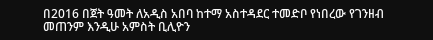በ2016 በጀት ዓመት ለአዲስ አበባ ከተማ አስተዳደር ተመድቦ የነበረው የገንዘብ መጠንም እንዲሁ አምስት ቢሊዮን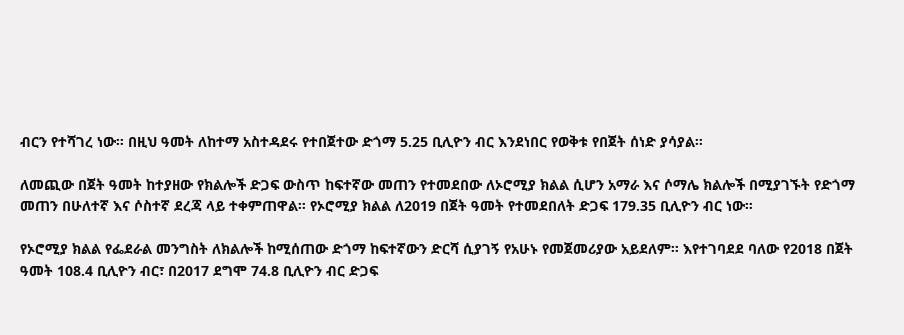ብርን የተሻገረ ነው። በዚህ ዓመት ለከተማ አስተዳደሩ የተበጀተው ድጎማ 5.25 ቢሊዮን ብር እንደነበር የወቅቱ የበጀት ሰነድ ያሳያል።

ለመጪው በጀት ዓመት ከተያዘው የክልሎች ድጋፍ ውስጥ ከፍተኛው መጠን የተመደበው ለኦሮሚያ ክልል ሲሆን አማራ እና ሶማሌ ክልሎች በሚያገኙት የድጎማ መጠን በሁለተኛ እና ሶስተኛ ደረጃ ላይ ተቀምጠዋል። የኦሮሚያ ክልል ለ2019 በጀት ዓመት የተመደበለት ድጋፍ 179.35 ቢሊዮን ብር ነው።

የኦሮሚያ ክልል የፌደራል መንግስት ለክልሎች ከሚሰጠው ድጎማ ከፍተኛውን ድርሻ ሲያገኝ የአሁኑ የመጀመሪያው አይደለም። እየተገባደደ ባለው የ2018 በጀት ዓመት 108.4 ቢሊዮን ብር፣ በ2017 ደግሞ 74.8 ቢሊዮን ብር ድጋፍ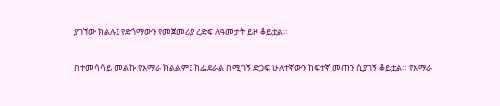ያገኘው ክልሉ፤ የድጎማውን የመጀመሪያ ረድፍ ለዓመታት ይዞ ቆይቷል።

በተመሳሳይ መልኩ የአማራ ክልልም፤ ከፌደራል በሚገኝ ድጋፍ ሁለተኛውን ከፍተኛ መጠን ሲያገኝ ቆይቷል። የአማራ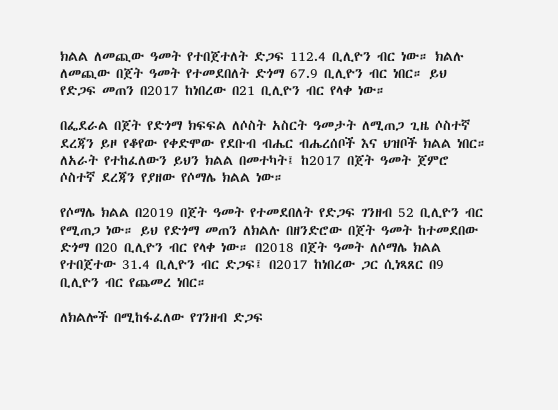ክልል ለመጪው ዓመት የተበጀተለት ድጋፍ 112.4 ቢሊዮን ብር ነው። ክልሉ ለመጪው በጀት ዓመት የተመደበለት ድጎማ 67.9 ቢሊዮን ብር ነበር። ይህ የድጋፍ መጠን በ2017 ከነበረው በ21 ቢሊዮን ብር የላቀ ነው።

በፌደራል በጀት የድጎማ ክፍፍል ለሶስት አስርት ዓመታት ለሚጠጋ ጊዜ ሶስተኛ ደረጃን ይዞ የቆየው የቀድሞው የደቡብ ብሔር ብሔረሰቦች እና ህዝቦች ክልል ነበር። ለአራት የተከፈለውን ይህን ክልል በመተካት፤ ከ2017 በጀት ዓመት ጀምሮ ሶስተኛ ደረጃን የያዘው የሶማሌ ክልል ነው።

የሶማሌ ክልል በ2019 በጀት ዓመት የተመደበለት የድጋፍ ገንዘብ 52 ቢሊዮን ብር የሚጠጋ ነው። ይህ የድጎማ መጠን ለክልሉ በዘንድሮው በጀት ዓመት ከተመደበው ድጎማ በ20 ቢሊዮን ብር የላቀ ነው። በ2018 በጀት ዓመት ለሶማሌ ክልል የተበጀተው 31.4 ቢሊዮን ብር ድጋፍ፤ በ2017 ከነበረው ጋር ሲነጻጸር በ9 ቢሊዮን ብር የጨመረ ነበር።

ለክልሎች በሚከፋፈለው የገንዘብ ድጋፍ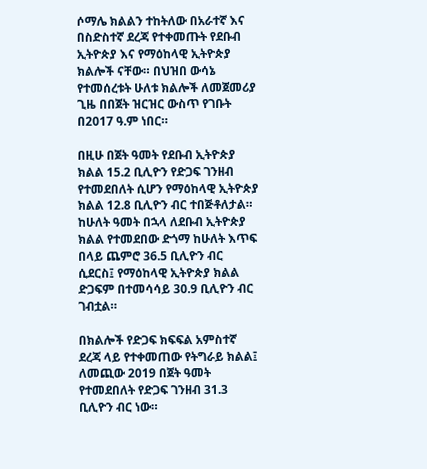ሶማሌ ክልልን ተከትለው በአራተኛ እና በስድስተኛ ደረጃ የተቀመጡት የደቡብ ኢትዮጵያ እና የማዕከላዊ ኢትዮጵያ ክልሎች ናቸው። በህዝበ ውሳኔ የተመሰረቱት ሁለቱ ክልሎች ለመጀመሪያ ጊዜ በበጀት ዝርዝር ውስጥ የገቡት በ2017 ዓ.ም ነበር።

በዚሁ በጀት ዓመት የደቡብ ኢትዮጵያ ክልል 15.2 ቢሊዮን የድጋፍ ገንዘብ የተመደበለት ሲሆን የማዕከላዊ ኢትዮጵያ ክልል 12.8 ቢሊዮን ብር ተበጅቶለታል። ከሁለት ዓመት በኋላ ለደቡብ ኢትዮጵያ ክልል የተመደበው ድጎማ ከሁለት እጥፍ በላይ ጨምሮ 36.5 ቢሊዮን ብር ሲደርስ፤ የማዕከላዊ ኢትዮጵያ ክልል ድጋፍም በተመሳሳይ 30.9 ቢሊዮን ብር ገብቷል።

በክልሎች የድጋፍ ክፍፍል አምስተኛ ደረጃ ላይ የተቀመጠው የትግራይ ክልል፤ ለመጪው 2019 በጀት ዓመት የተመደበለት የድጋፍ ገንዘብ 31.3 ቢሊዮን ብር ነው።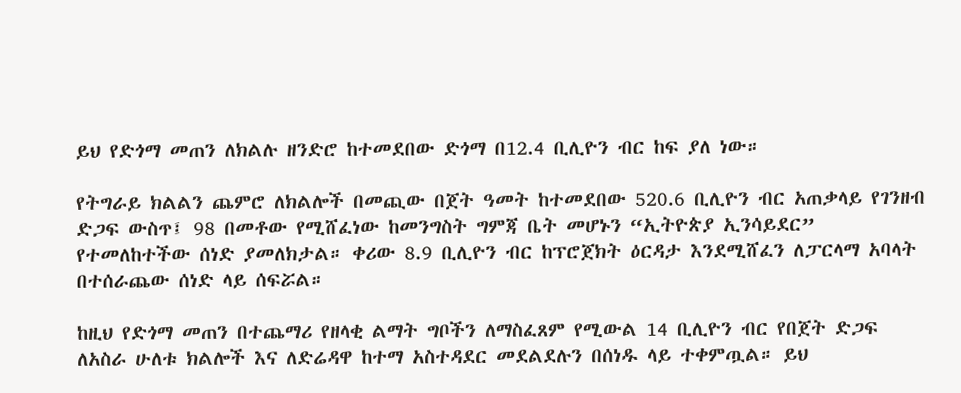ይህ የድጎማ መጠን ለክልሉ ዘንድሮ ከተመደበው ድጎማ በ12.4 ቢሊዮን ብር ከፍ ያለ ነው።

የትግራይ ክልልን ጨምሮ ለክልሎች በመጪው በጀት ዓመት ከተመደበው 520.6 ቢሊዮን ብር አጠቃላይ የገንዘብ ድጋፍ ውስጥ፤ 98 በመቶው የሚሸፈነው ከመንግስት ግምጃ ቤት መሆኑን “ኢትዮጵያ ኢንሳይደር” የተመለከተችው ሰነድ ያመለክታል። ቀሪው 8.9 ቢሊዮን ብር ከፕሮጀክት ዕርዳታ እንደሚሸፈን ለፓርላማ አባላት በተሰራጨው ሰነድ ላይ ሰፍሯል።

ከዚህ የድጎማ መጠን በተጨማሪ የዘላቂ ልማት ግቦችን ለማስፈጸም የሚውል 14 ቢሊዮን ብር የበጀት ድጋፍ ለአስራ ሁለቱ ክልሎች እና ለድሬዳዋ ከተማ አስተዳደር መደልደሉን በሰነዱ ላይ ተቀምጧል። ይህ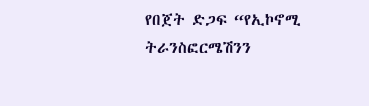የበጀት ድጋፍ “የኢኮኖሚ ትራንስፎርሜሽንን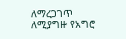ለማረጋገጥ ለሚያግዙ የአግሮ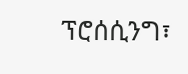ፕሮሰሲንግ፣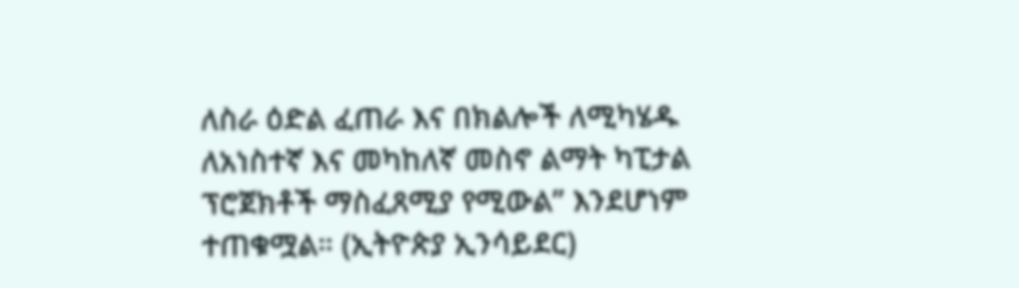ለስራ ዕድል ፈጠራ እና በክልሎች ለሚካሄዱ ለአነስተኛ እና መካከለኛ መስኖ ልማት ካፒታል ፕሮጀክቶች ማስፈጸሚያ የሚውል” እንደሆነም ተጠቁሟል። (ኢትዮጵያ ኢንሳይደር)